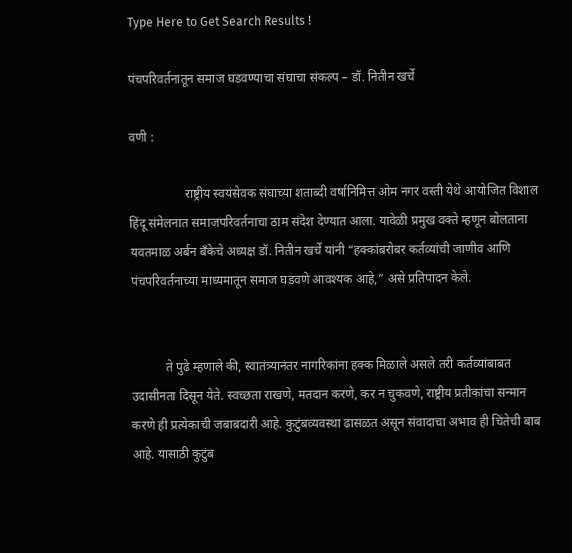Type Here to Get Search Results !

पंचपरिवर्तनातून समाज घडवण्याचा संघाचा संकल्प – डॉ. नितीन खर्चे

वणी :

                  राष्ट्रीय स्वयंसेवक संघाच्या शताब्दी वर्षानिमित्त ओम नगर वस्ती येथे आयोजित विशाल हिंदू संमेलनात समाजपरिवर्तनाचा ठाम संदेश देण्यात आला. यावेळी प्रमुख वक्ते म्हणून बोलताना यवतमाळ अर्बन बँकेचे अध्यक्ष डॉ. नितीन खर्चे यांनी “हक्कांबरोबर कर्तव्यांची जाणीव आणि पंचपरिवर्तनाच्या माध्यमातून समाज घडवणे आवश्यक आहे,” असे प्रतिपादन केले.


           ते पुढे म्हणाले की, स्वातंत्र्यानंतर नागरिकांना हक्क मिळाले असले तरी कर्तव्यांबाबत उदासीनता दिसून येते. स्वच्छता राखणे, मतदान करणे, कर न चुकवणे, राष्ट्रीय प्रतीकांचा सन्मान करणे ही प्रत्येकाची जबाबदारी आहे. कुटुंबव्यवस्था ढासळत असून संवादाचा अभाव ही चिंतेची बाब आहे. यासाठी कुटुंब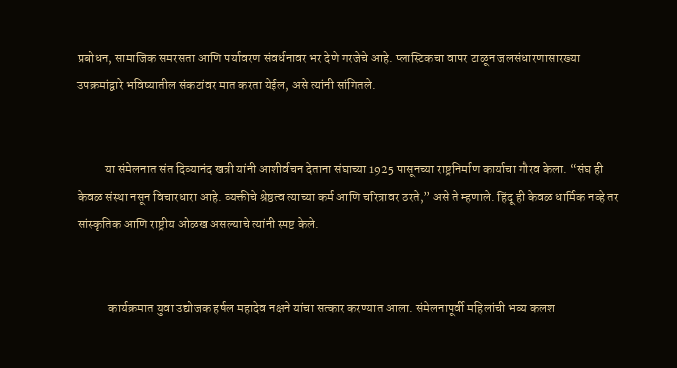प्रबोधन, सामाजिक समरसता आणि पर्यावरण संवर्धनावर भर देणे गरजेचे आहे. प्लास्टिकचा वापर टाळून जलसंधारणासारख्या उपक्रमांद्वारे भविष्यातील संकटांवर मात करता येईल, असे त्यांनी सांगितले.


           या संमेलनात संत दिव्यानंद खत्री यांनी आशीर्वचन देताना संघाच्या 1925 पासूनच्या राष्ट्रनिर्माण कार्याचा गौरव केला. “संघ ही केवळ संस्था नसून विचारधारा आहे. व्यक्तीचे श्रेष्ठत्व त्याच्या कर्म आणि चरित्रावर ठरते,” असे ते म्हणाले. हिंदू ही केवळ धार्मिक नव्हे तर सांस्कृतिक आणि राष्ट्रीय ओळख असल्याचे त्यांनी स्पष्ट केले.


            कार्यक्रमात युवा उद्योजक हर्षल महादेव नक्षने यांचा सत्कार करण्यात आला. संमेलनापूर्वी महिलांची भव्य कलश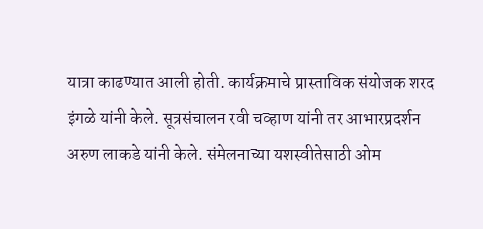यात्रा काढण्यात आली होती. कार्यक्रमाचे प्रास्ताविक संयोजक शरद इंगळे यांनी केले. सूत्रसंचालन रवी चव्हाण यांनी तर आभारप्रदर्शन अरुण लाकडे यांनी केले. संमेलनाच्या यशस्वीतेसाठी ओम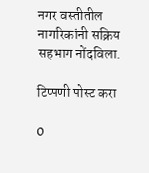नगर वस्तीतील नागरिकांनी सक्रिय सहभाग नोंदविला.

टिप्पणी पोस्ट करा

0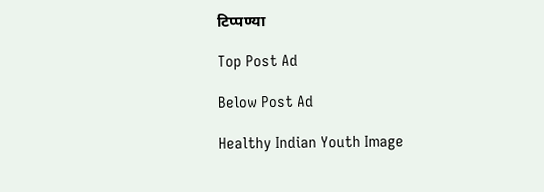टिप्पण्या

Top Post Ad

Below Post Ad

Healthy Indian Youth Image